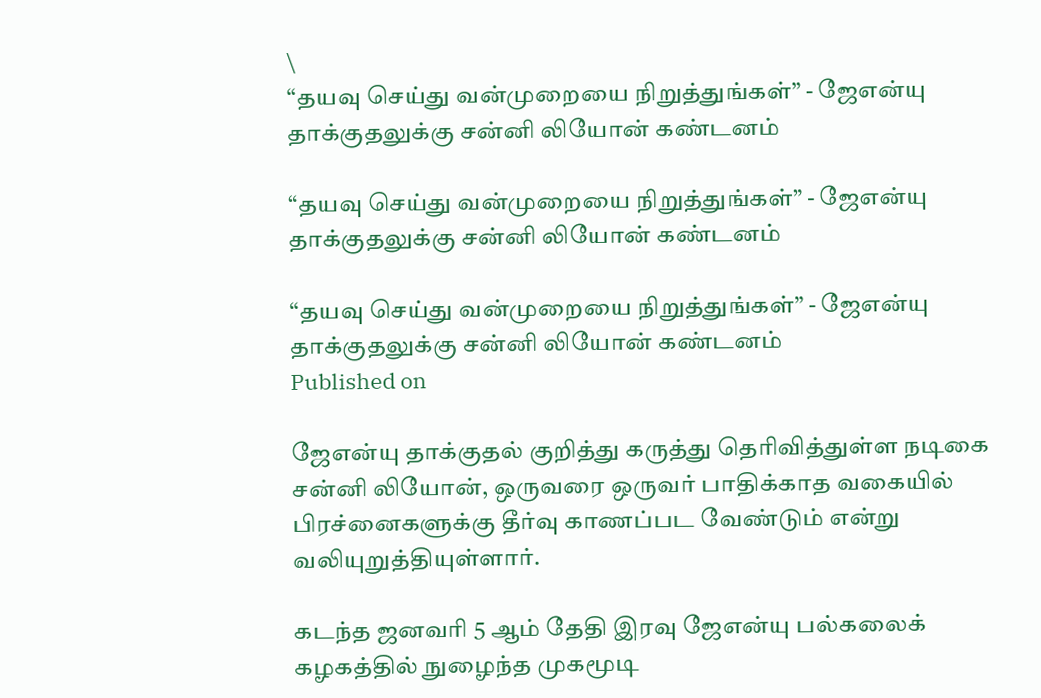\
“தயவு செய்து வன்முறையை நிறுத்துங்கள்” - ஜேஎன்யு தாக்குதலுக்கு சன்னி லியோன் கண்டனம்

“தயவு செய்து வன்முறையை நிறுத்துங்கள்” - ஜேஎன்யு தாக்குதலுக்கு சன்னி லியோன் கண்டனம்

“தயவு செய்து வன்முறையை நிறுத்துங்கள்” - ஜேஎன்யு தாக்குதலுக்கு சன்னி லியோன் கண்டனம்
Published on

ஜேஎன்யு தாக்குதல் குறித்து கருத்து தெரிவித்துள்ள நடிகை சன்னி லியோன், ஒருவரை ஒருவர் பாதிக்காத வகையில் பிரச்னைகளுக்கு தீர்வு காணப்பட வேண்டும் என்று வலியுறுத்தியுள்ளார்.

கடந்த ஜனவரி 5 ஆம் தேதி இரவு ஜேஎன்யு பல்கலைக் கழகத்தில் நுழைந்த முகமூடி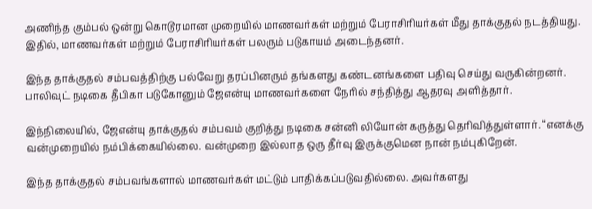அணிந்த கும்பல் ஒன்று கொடூரமான முறையில் மாணவர்கள் மற்றும் பேராசிரியர்கள் மீது தாக்குதல் நடத்தியது. இதில், மாணவர்கள் மற்றும் பேராசிரியர்கள் பலரும் படுகாயம் அடைந்தனர்.

இந்த தாக்குதல் சம்பவத்திற்கு பல்வேறு தரப்பினரும் தங்களது கண்டனங்களை பதிவு செய்து வருகின்றனர். பாலிவுட் நடிகை தீபிகா படுகோனும் ஜேஎன்யு மாணவர்களை நேரில் சந்தித்து ஆதரவு அளித்தார்.

இந்நிலையில், ஜேஎன்யு தாக்குதல் சம்பவம் குறித்து நடிகை சன்னி லியோன் கருத்து தெரிவித்துள்ளார். “எனக்கு வன்முறையில் நம்பிக்கையில்லை. வன்முறை இல்லாத ஒரு தீர்வு இருக்குமென நான் நம்புகிறேன்.

இந்த தாக்குதல் சம்பவங்களால் மாணவர்கள் மட்டும் பாதிக்கப்படுவதில்லை. அவர்களது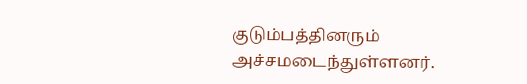குடும்பத்தினரும் அச்சமடைந்துள்ளனர்.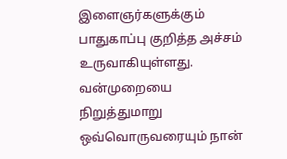இளைஞர்களுக்கும் பாதுகாப்பு குறித்த அச்சம் உருவாகியுள்ளது. வன்முறையை நிறுத்துமாறு ஒவ்வொருவரையும் நான்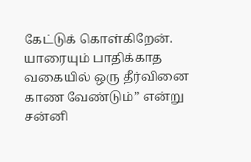கேட்டுக் கொள்கிறேன். யாரையும் பாதிக்காத வகையில் ஒரு தீர்வினை காண வேண்டும்” என்று சன்னி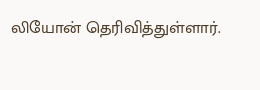லியோன் தெரிவித்துள்ளார்.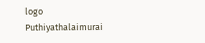logo
Puthiyathalaimurai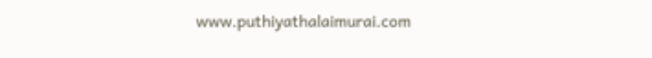www.puthiyathalaimurai.com